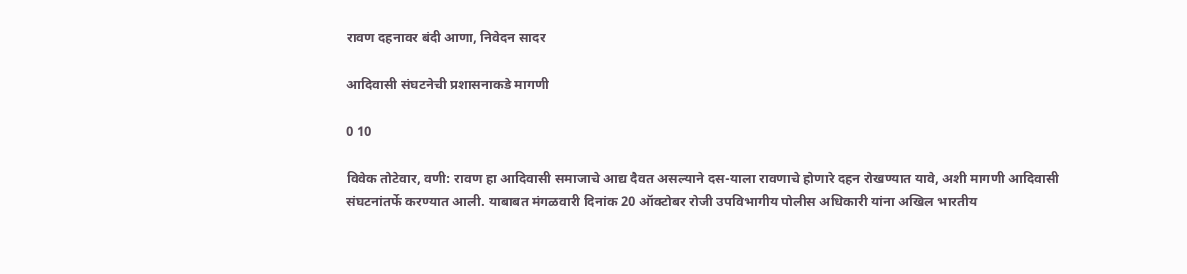रावण दहनावर बंदी आणा, निवेदन सादर

आदिवासी संघटनेची प्रशासनाकडे मागणी

0 10

विवेक तोटेवार, वणी: रावण हा आदिवासी समाजाचे आद्य दैवत असल्याने दस-याला रावणाचे होणारे दहन रोखण्यात यावे, अशी मागणी आदिवासी संघटनांतर्फे करण्यात आली. याबाबत मंगळवारी दिनांक 20 ऑक्टोबर रोजी उपविभागीय पोलीस अधिकारी यांना अखिल भारतीय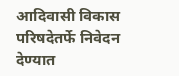आदिवासी विकास परिषदेतर्फे निवेदन देण्यात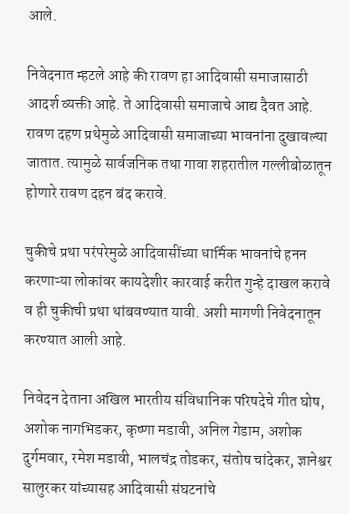आले.

निवेदनात म्हटले आहे की रावण हा आदिवासी समाजासाठी आदर्श व्यक्ती आहे. ते आदिवासी समाजाचे आद्य दैवत आहे. रावण दहण प्रथेमुळे आदिवासी समाजाच्या भावनांना दुखावल्या जातात. त्यामुळे सार्वजनिक तथा गावा शहरातील गल्लीबोळातून होणारे रावण दहन बंद करावे.

चुकीचे प्रथा परंपरेमुळे आदिवासींच्या धार्मिक भावनांचे हनन करणाऱ्या लोकांवर कायदेशीर कारवाई करीत गुन्हे दाखल करावे व ही चुकीची प्रथा थांबवण्यात यावी. अशी मागणी निवेदनातून करण्यात आली आहे.

निवेदन देताना अखिल भारतीय संविधानिक परिषदेचे गीत घोष, अशोक नागभिडकर, कृष्णा मडावी, अनिल गेडाम, अशोक दुर्गमवार, रमेश मडावी, भालचंद्र तोडकर, संतोष चांदेकर, ज्ञानेश्वर सालुरकर यांच्यासह आदिवासी संघटनांचे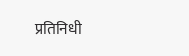प्रतिनिधी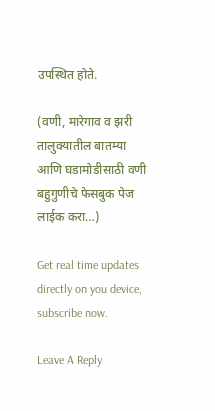उपस्थित होते.

(वणी, मारेगाव व झरी तालुक्यातील बातम्या आणि घडामोडीसाठी वणी बहुगुणीचे फेसबुक पेज लाईक करा…)

Get real time updates directly on you device, subscribe now.

Leave A Reply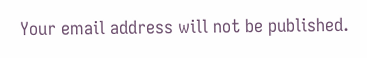Your email address will not be published.